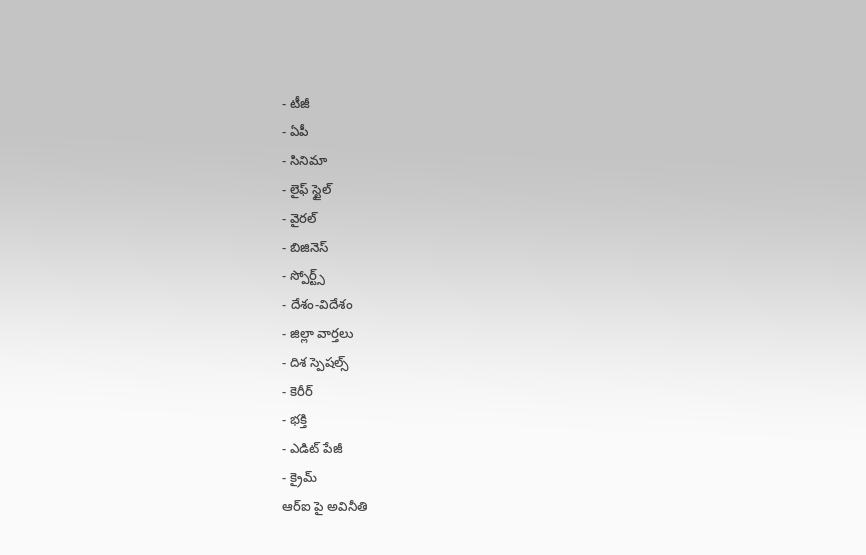- టీజీ
- ఏపీ
- సినిమా
- లైఫ్ స్టైల్
- వైరల్
- బిజినెస్
- స్పోర్ట్స్
- దేశం-విదేశం
- జిల్లా వార్తలు
- దిశ స్పెషల్స్
- కెరీర్
- భక్తి
- ఎడిట్ పేజీ
- క్రైమ్
ఆర్ఐ పై అవినీతి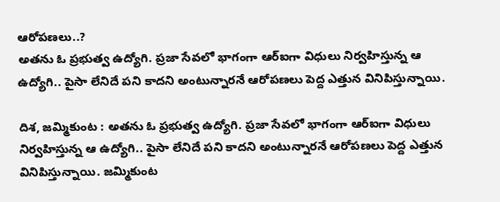ఆరోపణలు..?
అతను ఓ ప్రభుత్వ ఉద్యోగి. ప్రజా సేవలో భాగంగా ఆర్ఐగా విధులు నిర్వహిస్తున్న ఆ ఉద్యోగి.. పైసా లేనిదే పని కాదని అంటున్నారనే ఆరోపణలు పెద్ద ఎత్తున వినిపిస్తున్నాయి.

దిశ, జమ్మికుంట : అతను ఓ ప్రభుత్వ ఉద్యోగి. ప్రజా సేవలో భాగంగా ఆర్ఐగా విధులు నిర్వహిస్తున్న ఆ ఉద్యోగి.. పైసా లేనిదే పని కాదని అంటున్నారనే ఆరోపణలు పెద్ద ఎత్తున వినిపిస్తున్నాయి. జమ్మికుంట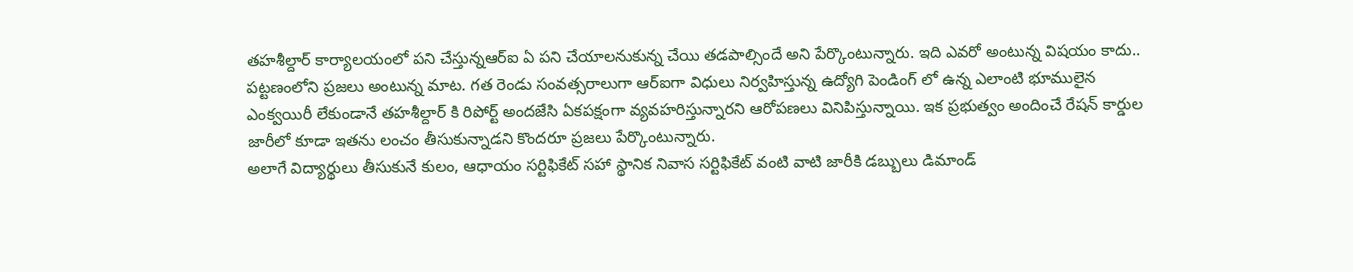తహశీల్దార్ కార్యాలయంలో పని చేస్తున్నఆర్ఐ ఏ పని చేయాలనుకున్న చేయి తడపాల్సిందే అని పేర్కొంటున్నారు. ఇది ఎవరో అంటున్న విషయం కాదు.. పట్టణంలోని ప్రజలు అంటున్న మాట. గత రెండు సంవత్సరాలుగా ఆర్ఐగా విధులు నిర్వహిస్తున్న ఉద్యోగి పెండింగ్ లో ఉన్న ఎలాంటి భూములైన ఎంక్వయిరీ లేకుండానే తహశీల్దార్ కి రిపోర్ట్ అందజేసి ఏకపక్షంగా వ్యవహరిస్తున్నారని ఆరోపణలు వినిపిస్తున్నాయి. ఇక ప్రభుత్వం అందించే రేషన్ కార్డుల జారీలో కూడా ఇతను లంచం తీసుకున్నాడని కొందరూ ప్రజలు పేర్కొంటున్నారు.
అలాగే విద్యార్థులు తీసుకునే కులం, ఆధాయం సర్టిఫికేట్ సహా స్థానిక నివాస సర్టిఫికేట్ వంటి వాటి జారీకి డబ్బులు డిమాండ్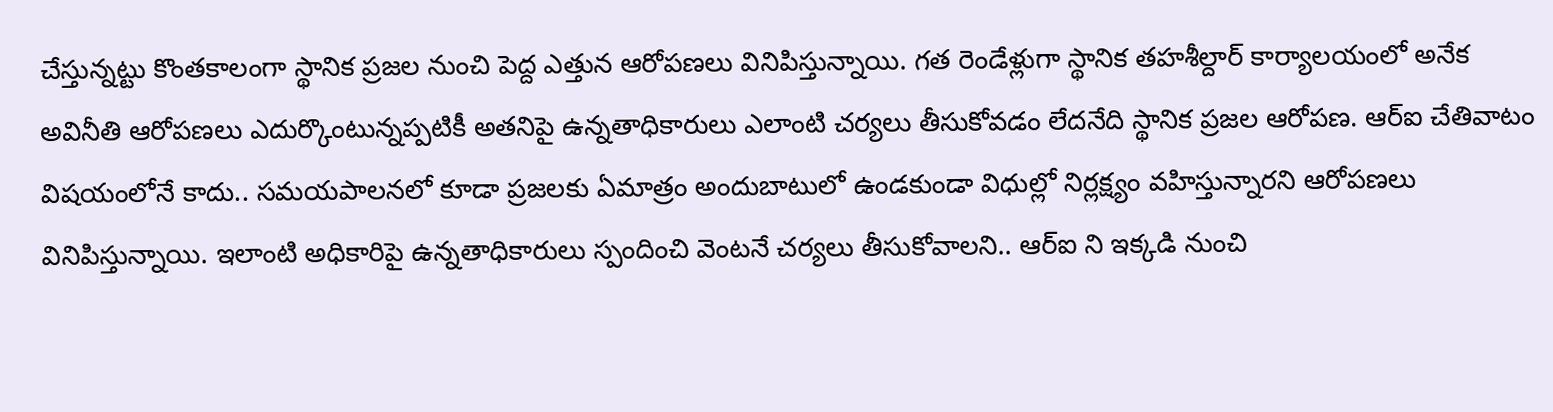చేస్తున్నట్టు కొంతకాలంగా స్థానిక ప్రజల నుంచి పెద్ద ఎత్తున ఆరోపణలు వినిపిస్తున్నాయి. గత రెండేళ్లుగా స్థానిక తహశీల్దార్ కార్యాలయంలో అనేక అవినీతి ఆరోపణలు ఎదుర్కొంటున్నప్పటికీ అతనిపై ఉన్నతాధికారులు ఎలాంటి చర్యలు తీసుకోవడం లేదనేది స్థానిక ప్రజల ఆరోపణ. ఆర్ఐ చేతివాటం విషయంలోనే కాదు.. సమయపాలనలో కూడా ప్రజలకు ఏమాత్రం అందుబాటులో ఉండకుండా విధుల్లో నిర్లక్ష్యం వహిస్తున్నారని ఆరోపణలు వినిపిస్తున్నాయి. ఇలాంటి అధికారిపై ఉన్నతాధికారులు స్పందించి వెంటనే చర్యలు తీసుకోవాలని.. ఆర్ఐ ని ఇక్కడి నుంచి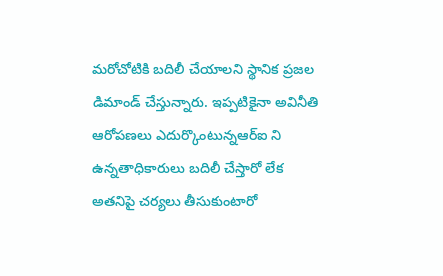మరోచోటికి బదిలీ చేయాలని స్థానిక ప్రజల డిమాండ్ చేస్తున్నారు. ఇప్పటికైనా అవినీతి ఆరోపణలు ఎదుర్కొంటున్నఆర్ఐ ని ఉన్నతాధికారులు బదిలీ చేస్తారో లేక అతనిపై చర్యలు తీసుకుంటారో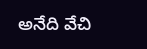అనేది వేచి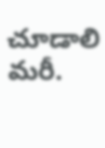చూడాలి మరీ.